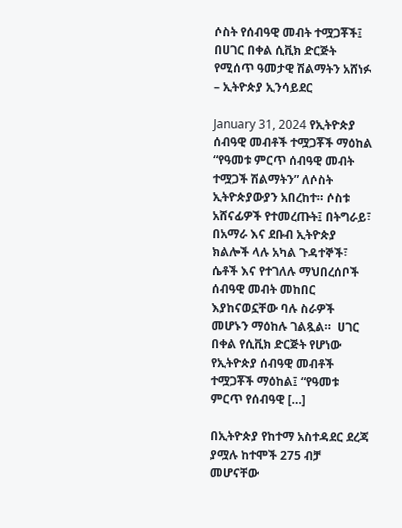ሶስት የሰብዓዊ መብት ተሟጋቾች፤ በሀገር በቀል ሲቪክ ድርጅት የሚሰጥ ዓመታዊ ሽልማትን አሸነፉ – ኢትዮጵያ ኢንሳይደር

January 31, 2024 የኢትዮጵያ ሰብዓዊ መብቶች ተሟጋቾች ማዕከል “የዓመቱ ምርጥ ሰብዓዊ መብት ተሟጋች ሽልማትን” ለሶስት ኢትዮጵያውያን አበረከተ። ሶስቱ አሸናፊዎች የተመረጡት፤ በትግራይ፣ በአማራ እና ደቡብ ኢትዮጵያ ክልሎች ላሉ አካል ጉዳተኞች፣ ሴቶች እና የተገለሉ ማህበረሰቦች ሰብዓዊ መብት መከበር እያከናወኗቸው ባሉ ስራዎች መሆኑን ማዕከሉ ገልጿል።  ሀገር በቀል የሲቪክ ድርጅት የሆነው የኢትዮጵያ ሰብዓዊ መብቶች ተሟጋቾች ማዕከል፤ “የዓመቱ ምርጥ የሰብዓዊ […]

በኢትዮጵያ የከተማ አስተዳደር ደረጃ ያሟሉ ከተሞች 275 ብቻ መሆናቸው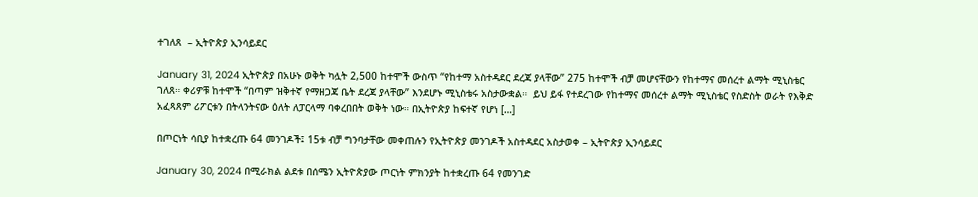ተገለጸ  – ኢትዮጵያ ኢንሳይደር

January 31, 2024 ኢትዮጵያ በአሁኑ ወቅት ካሏት 2,500 ከተሞች ውስጥ “የከተማ አስተዳደር ደረጃ ያላቸው” 275 ከተሞች ብቻ መሆናቸውን የከተማና መሰረተ ልማት ሚኒስቴር ገለጸ። ቀሪዎቹ ከተሞች “በጣም ዝቅተኛ የማዘጋጃ ቤት ደረጃ ያላቸው” እንደሆኑ ሚኒስቴሩ አስታውቋል።  ይህ ይፋ የተደረገው የከተማና መሰረተ ልማት ሚኒስቴር የስድስት ወራት የእቅድ አፈጻጸም ሪፖርቱን በትላንትናው ዕለት ለፓርላማ ባቀረበበት ወቅት ነው። በኢትዮጵያ ከፍተኛ የሆነ […]

በጦርነት ሳቢያ ከተቋረጡ 64 መንገዶች፤ 15ቱ ብቻ ግንባታቸው መቀጠሉን የኢትዮጵያ መንገዶች አስተዳደር አስታወቀ – ኢትዮጵያ ኢንሳይደር

January 30, 2024 በሚራክል ልደቱ በሰሜን ኢትዮጵያው ጦርነት ምክንያት ከተቋረጡ 64 የመንገድ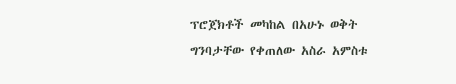ፕሮጀክቶች መካከል በአሁኑ ወቅት ግንባታቸው የቀጠለው አስራ አምስቱ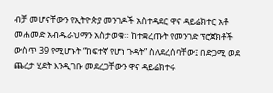ብቻ መሆናቸውን የኢትዮጵያ መንገዶች አስተዳደር ዋና ዳይሬክተር አቶ መሐመድ አብዱራህማን አስታወቁ። ከተቋረጡት የመንገድ ፕሮጀክቶች ውስጥ 39 የሚሆኑት “ከፍተኛ የሆነ ጉዳት” ስለደረሰባቸው፤ በድጋሚ ወደ ጨረታ ሂደት እንዲገቡ መደረጋቸውን ዋና ዳይሬክተሩ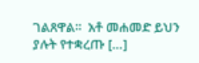ገልጸዋል።  አቶ መሐመድ ይህን ያሉት የተቋረጡ […]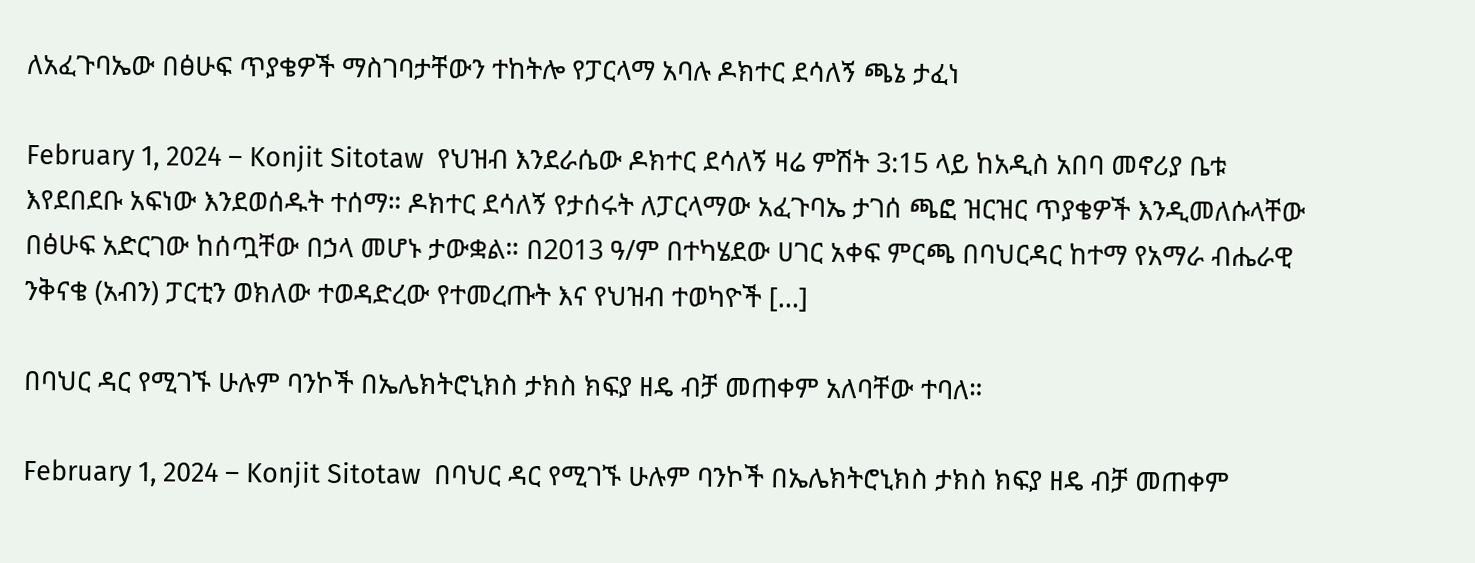ለአፈጉባኤው በፅሁፍ ጥያቄዎች ማስገባታቸውን ተከትሎ የፓርላማ አባሉ ዶክተር ደሳለኝ ጫኔ ታፈነ

February 1, 2024 – Konjit Sitotaw  የህዝብ እንደራሴው ዶክተር ደሳለኝ ዛሬ ምሽት 3:15 ላይ ከአዲስ አበባ መኖሪያ ቤቱ እየደበደቡ አፍነው እንደወሰዱት ተሰማ። ዶክተር ደሳለኝ የታሰሩት ለፓርላማው አፈጉባኤ ታገሰ ጫፎ ዝርዝር ጥያቄዎች እንዲመለሱላቸው በፅሁፍ አድርገው ከሰጧቸው በኃላ መሆኑ ታውቋል። በ2013 ዓ/ም በተካሄደው ሀገር አቀፍ ምርጫ በባህርዳር ከተማ የአማራ ብሔራዊ ንቅናቄ (አብን) ፓርቲን ወክለው ተወዳድረው የተመረጡት እና የህዝብ ተወካዮች […]

በባህር ዳር የሚገኙ ሁሉም ባንኮች በኤሌክትሮኒክስ ታክስ ክፍያ ዘዴ ብቻ መጠቀም አለባቸው ተባለ።

February 1, 2024 – Konjit Sitotaw  በባህር ዳር የሚገኙ ሁሉም ባንኮች በኤሌክትሮኒክስ ታክስ ክፍያ ዘዴ ብቻ መጠቀም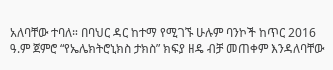አለባቸው ተባለ። በባህር ዳር ከተማ የሚገኙ ሁሉም ባንኮች ከጥር 2016 ዓ.ም ጀምሮ “የኤሌክትሮኒክስ ታክስ” ክፍያ ዘዴ ብቻ መጠቀም እንዳለባቸው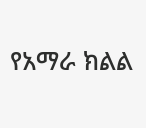የአማራ ክልል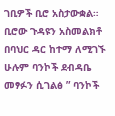ገቢዎች ቢሮ አስታውቋል። ቢሮው ጉዳዩን አስመልክቶ በባህር ዳር ከተማ ለሚገኙ ሁሉም ባንኮች ደብዳቤ መፃፉን ሲገልፅ ” ባንኮች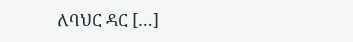ለባህር ዳር […]